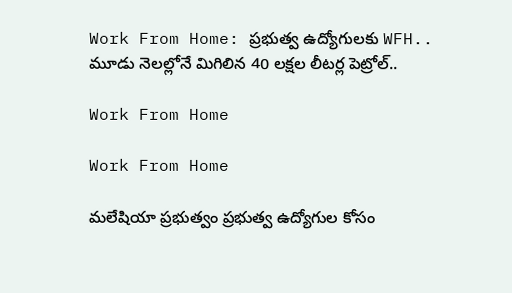Work From Home: ప్రభుత్వ ఉద్యోగులకు WFH.. మూడు నెలల్లోనే మిగిలిన 40 లక్షల లీటర్ల పెట్రోల్..

Work From Home

Work From Home

మలేషియా ప్రభుత్వం ప్రభుత్వ ఉద్యోగుల కోసం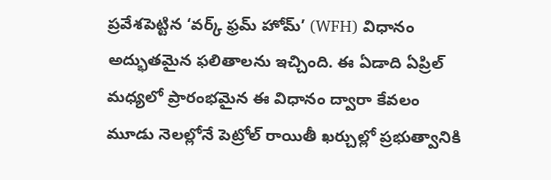ప్రవేశపెట్టిన ‘వర్క్ ఫ్రమ్ హోమ్’ (WFH) విధానం అద్భుతమైన ఫలితాలను ఇచ్చింది. ఈ ఏడాది ఏప్రిల్ మధ్యలో ప్రారంభమైన ఈ విధానం ద్వారా కేవలం మూడు నెలల్లోనే పెట్రోల్ రాయితీ ఖర్చుల్లో ప్రభుత్వానికి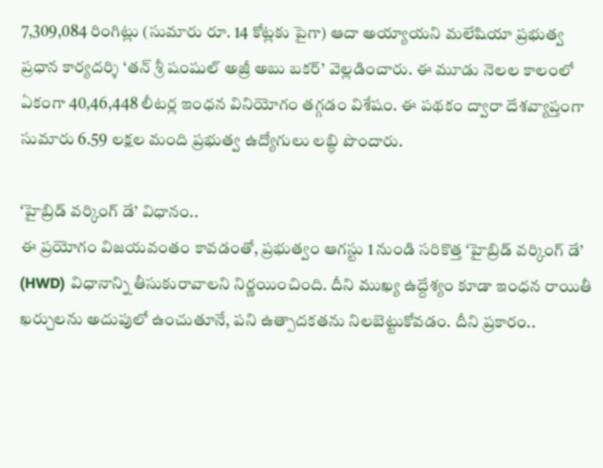7,309,084 రింగిట్లు (సుమారు రూ. 14 కోట్లకు పైగా) ఆదా అయ్యాయని మలేషియా ప్రభుత్వ ప్రధాన కార్యదర్శి ‘తన్ శ్రీ షంషుల్ అజ్రీ అబు బకర్’ వెల్లడించారు. ఈ మూడు నెలల కాలంలో ఏకంగా 40,46,448 లీటర్ల ఇంధన వినియోగం తగ్గడం విశేషం. ఈ పథకం ద్వారా దేశవ్యాప్తంగా సుమారు 6.59 లక్షల మంది ప్రభుత్వ ఉద్యోగులు లబ్ధి పొందారు.

‘హైబ్రిడ్ వర్కింగ్ డే’ విధానం..
ఈ ప్రయోగం విజయవంతం కావడంతో, ప్రభుత్వం ఆగస్టు 1 నుండి సరికొత్త ‘హైబ్రిడ్ వర్కింగ్ డే’ (HWD) విధానాన్ని తీసుకురావాలని నిర్ణయించింది. దీని ముఖ్య ఉద్దేశ్యం కూడా ఇంధన రాయితీ ఖర్చులను అదుపులో ఉంచుతూనే, పని ఉత్పాదకతను నిలబెట్టుకోవడం. దీని ప్రకారం..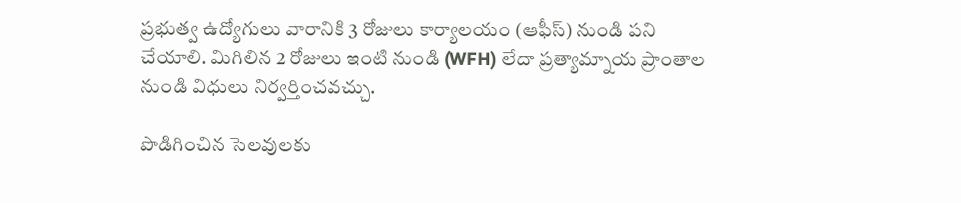ప్రభుత్వ ఉద్యోగులు వారానికి 3 రోజులు కార్యాలయం (ఆఫీస్) నుండి పని చేయాలి. మిగిలిన 2 రోజులు ఇంటి నుండి (WFH) లేదా ప్రత్యామ్నాయ ప్రాంతాల నుండి విధులు నిర్వర్తించవచ్చు.

పొడిగించిన సెలవులకు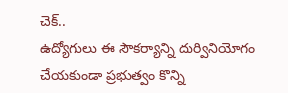చెక్..
ఉద్యోగులు ఈ సౌకర్యాన్ని దుర్వినియోగం చేయకుండా ప్రభుత్వం కొన్ని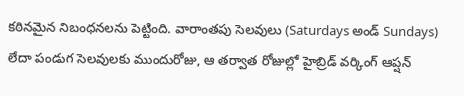కఠినమైన నిబంధనలను పెట్టింది. వారాంతపు సెలవులు (Saturdays అండ్ Sundays) లేదా పండుగ సెలవులకు ముందురోజు, ఆ తర్వాత రోజుల్లో హైబ్రిడ్ వర్కింగ్ ఆప్షన్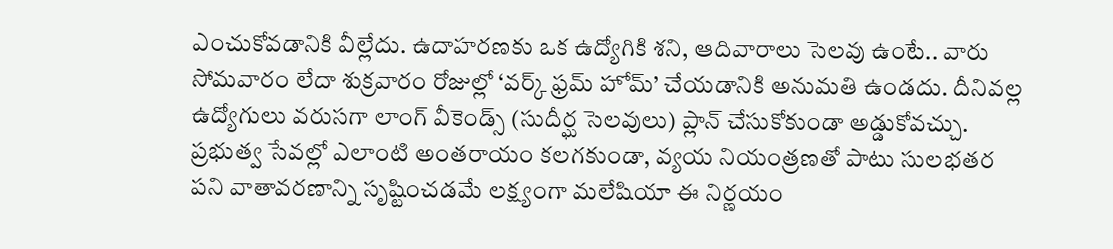ఎంచుకోవడానికి వీల్లేదు. ఉదాహరణకు ఒక ఉద్యోగికి శని, ఆదివారాలు సెలవు ఉంటే.. వారు సోమవారం లేదా శుక్రవారం రోజుల్లో ‘వర్క్ ఫ్రమ్ హోమ్’ చేయడానికి అనుమతి ఉండదు. దీనివల్ల ఉద్యోగులు వరుసగా లాంగ్ వీకెండ్స్ (సుదీర్ఘ సెలవులు) ప్లాన్ చేసుకోకుండా అడ్డుకోవచ్చు. ప్రభుత్వ సేవల్లో ఎలాంటి అంతరాయం కలగకుండా, వ్యయ నియంత్రణతో పాటు సులభతర పని వాతావరణాన్ని సృష్టించడమే లక్ష్యంగా మలేషియా ఈ నిర్ణయం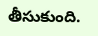తీసుకుంది.